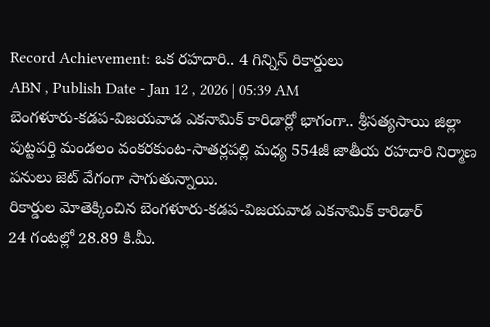Record Achievement: ఒక రహదారి.. 4 గిన్నిస్ రికార్డులు
ABN , Publish Date - Jan 12 , 2026 | 05:39 AM
బెంగళూరు-కడప-విజయవాడ ఎకనామిక్ కారిడార్లో భాగంగా.. శ్రీసత్యసాయి జిల్లా పుట్టపర్తి మండలం వంకరకుంట-సాతర్లపల్లి మధ్య 554జీ జాతీయ రహదారి నిర్మాణ పనులు జెట్ వేగంగా సాగుతున్నాయి.
రికార్డుల మోతెక్కించిన బెంగళూరు-కడప-విజయవాడ ఎకనామిక్ కారిడార్
24 గంటల్లో 28.89 కి.మీ.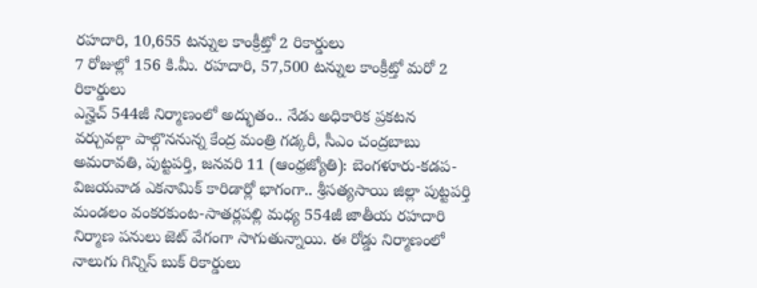రహదారి, 10,655 టన్నుల కాంక్రీట్తో 2 రికార్డులు
7 రోజుల్లో 156 కి.మీ. రహదారి, 57,500 టన్నుల కాంక్రీట్తో మరో 2 రికార్డులు
ఎన్హెచ్ 544జీ నిర్మాణంలో అద్భుతం.. నేడు అధికారిక ప్రకటన
వర్చువల్గా పాల్గొననున్న కేంద్ర మంత్రి గడ్కరీ, సీఎం చంద్రబాబు
అమరావతి, పుట్టపర్తి, జనవరి 11 (ఆంధ్రజ్యోతి): బెంగళూరు-కడప-విజయవాడ ఎకనామిక్ కారిడార్లో భాగంగా.. శ్రీసత్యసాయి జిల్లా పుట్టపర్తి మండలం వంకరకుంట-సాతర్లపల్లి మధ్య 554జీ జాతీయ రహదారి నిర్మాణ పనులు జెట్ వేగంగా సాగుతున్నాయి. ఈ రోడ్డు నిర్మాణంలో నాలుగు గిన్నిస్ బుక్ రికార్డులు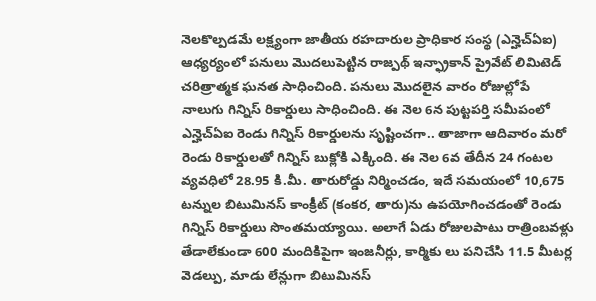నెలకొల్పడమే లక్ష్యంగా జాతీయ రహదారుల ప్రాధికార సంస్థ (ఎన్హెచ్ఏఐ) ఆధ్యర్యంలో పనులు మొదలుపెట్టిన రాజ్పథ్ ఇన్ఫ్రాకాన్ ప్రైవేట్ లిమిటెడ్ చరిత్రాత్మక ఘనత సాధించింది. పనులు మొదలైన వారం రోజుల్లోపే నాలుగు గిన్నిస్ రికార్డులు సాధించింది. ఈ నెల 6న పుట్టపర్తి సమీపంలో ఎన్హెచ్ఏఐ రెండు గిన్నిస్ రికార్డులను సృష్టించగా.. తాజాగా ఆదివారం మరో రెండు రికార్డులతో గిన్నిస్ బుక్లోకి ఎక్కింది. ఈ నెల 6వ తేదీన 24 గంటల వ్యవధిలో 28.95 కి.మీ. తారురోడ్డు నిర్మించడం, ఇదే సమయంలో 10,675 టన్నుల బిటుమినస్ కాంక్రీట్ (కంకర, తారు)ను ఉపయోగించడంతో రెండు గిన్నిస్ రికార్డులు సొంతమయ్యాయి. అలాగే ఏడు రోజులపాటు రాత్రింబవళ్లు తేడాలేకుండా 600 మందికిపైగా ఇంజనీర్లు, కార్మికు లు పనిచేసి 11.5 మీటర్ల వెడల్పు, మాడు లేన్లుగా బిటుమినస్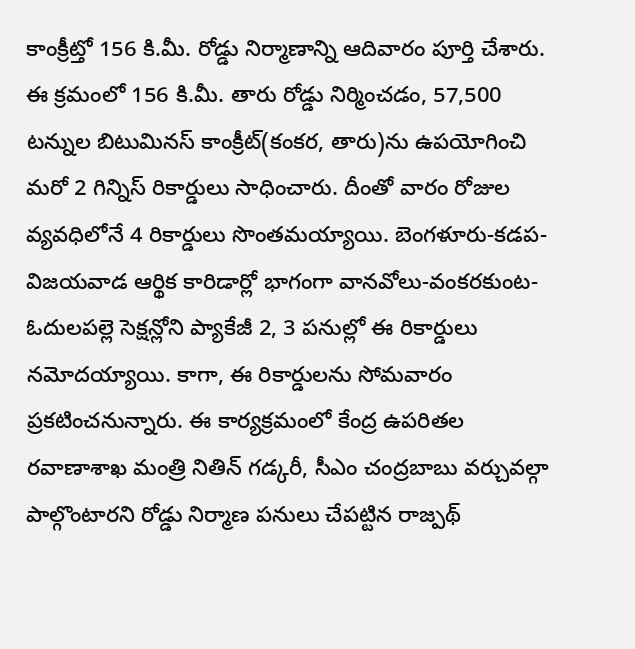కాంక్రీట్తో 156 కి.మీ. రోడ్డు నిర్మాణాన్ని ఆదివారం పూర్తి చేశారు.
ఈ క్రమంలో 156 కి.మీ. తారు రోడ్డు నిర్మించడం, 57,500 టన్నుల బిటుమినస్ కాంక్రీట్(కంకర, తారు)ను ఉపయోగించి మరో 2 గిన్నిస్ రికార్డులు సాధించారు. దీంతో వారం రోజుల వ్యవధిలోనే 4 రికార్డులు సొంతమయ్యాయి. బెంగళూరు-కడప-విజయవాడ ఆర్థిక కారిడార్లో భాగంగా వానవోలు-వంకరకుంట-ఓదులపల్లె సెక్షన్లోని ప్యాకేజీ 2, 3 పనుల్లో ఈ రికార్డులు నమోదయ్యాయి. కాగా, ఈ రికార్డులను సోమవారం ప్రకటించనున్నారు. ఈ కార్యక్రమంలో కేంద్ర ఉపరితల రవాణాశాఖ మంత్రి నితిన్ గడ్కరీ, సీఎం చంద్రబాబు వర్చువల్గా పాల్గొంటారని రోడ్డు నిర్మాణ పనులు చేపట్టిన రాజ్పథ్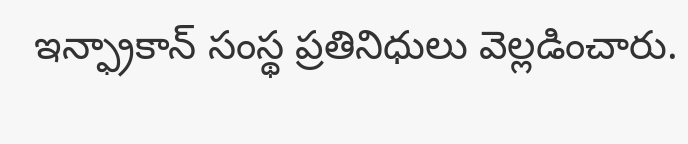ఇన్ఫ్రాకాన్ సంస్థ ప్రతినిధులు వెల్లడించారు.